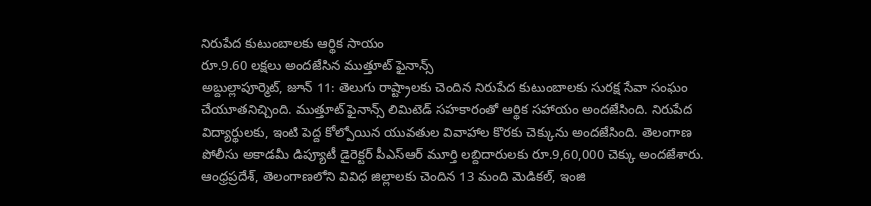నిరుపేద కుటుంబాలకు ఆర్థిక సాయం
రూ.9.60 లక్షలు అందజేసిన ముత్తూట్ ఫైనాన్స్
అబ్దుల్లాపూర్మెట్, జూన్ 11: తెలుగు రాష్ట్రాలకు చెందిన నిరుపేద కుటుంబాలకు సురక్ష సేవా సంఘం చేయూతనిచ్చింది. ముత్తూట్ ఫైనాన్స్ లిమిటెడ్ సహకారంతో ఆర్థిక సహాయం అందజేసింది. నిరుపేద విద్యార్థులకు, ఇంటి పెద్ద కోల్పోయిన యువతుల వివాహాల కొరకు చెక్కును అందజేసింది. తెలంగాణ పోలీసు అకాడమీ డిప్యూటీ డైరెక్టర్ పీఎస్ఆర్ మూర్తి లబ్దిదారులకు రూ.9,60,000 చెక్కు అందజేశారు. ఆంధ్రప్రదేశ్, తెలంగాణలోని వివిధ జిల్లాలకు చెందిన 13 మంది మెడికల్, ఇంజి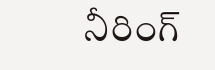నీరింగ్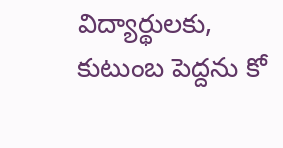విద్యార్థులకు, కుటుంబ పెద్దను కో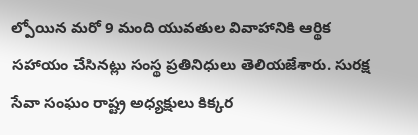ల్పోయిన మరో 9 మంది యువతుల వివాహానికి ఆర్థిక సహాయం చేసినట్లు సంస్థ ప్రతినిధులు తెలియజేశారు. సురక్ష సేవా సంఘం రాష్ట్ర అధ్యక్షులు కిక్కర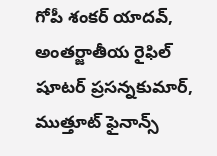గోపీ శంకర్ యాదవ్, అంతర్జాతీయ రైఫిల్ షూటర్ ప్రసన్నకుమార్, ముత్తూట్ ఫైనాన్స్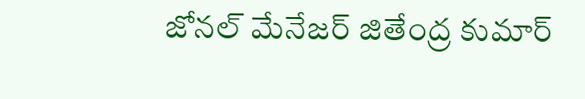జోనల్ మేనేజర్ జితేంద్ర కుమార్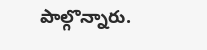పాల్గొన్నారు.